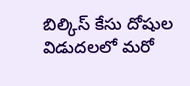బిల్కిస్ కేసు దోషుల విడుదలలో మరో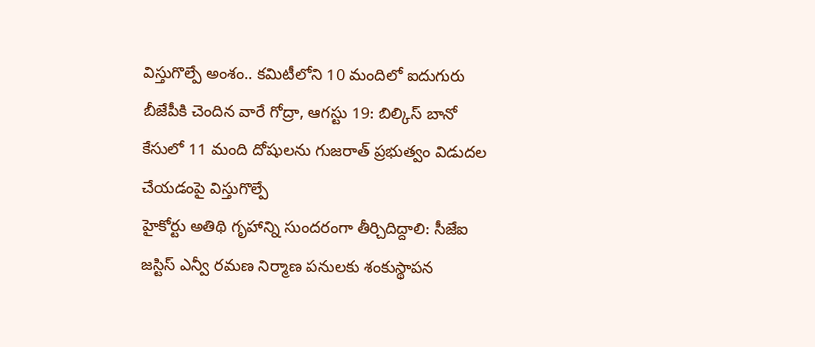విస్తుగొల్పే అంశం.. కమిటీలోని 10 మందిలో ఐదుగురు బీజేపీకి చెందిన వారే గోద్రా, ఆగస్టు 19: బిల్కిస్ బానో కేసులో 11 మంది దోషులను గుజరాత్ ప్రభుత్వం విడుదల చేయడంపై విస్తుగొల్పే
హైకోర్టు అతిథి గృహాన్ని సుందరంగా తీర్చిదిద్దాలి: సీజేఐ జస్టిస్ ఎన్వీ రమణ నిర్మాణ పనులకు శంకుస్థాపన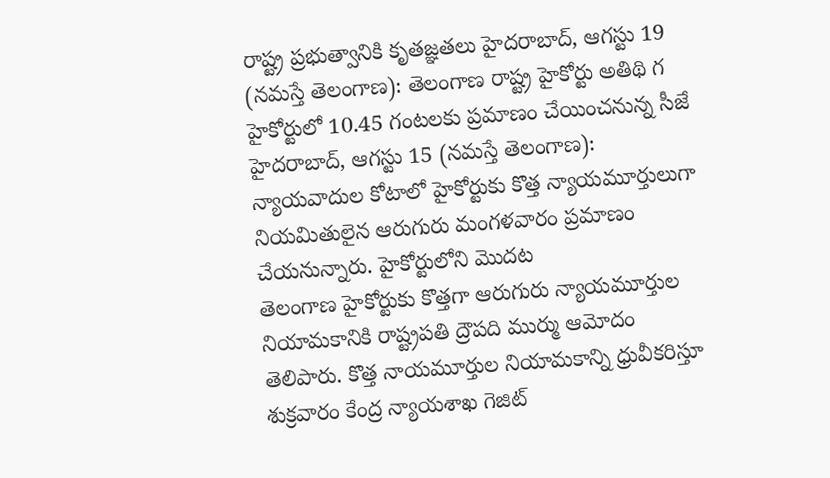రాష్ట్ర ప్రభుత్వానికి కృతజ్ఞతలు హైదరాబాద్, ఆగస్టు 19 (నమస్తే తెలంగాణ): తెలంగాణ రాష్ట్ర హైకోర్టు అతిథి గ
హైకోర్టులో 10.45 గంటలకు ప్రమాణం చేయించనున్న సీజే హైదరాబాద్, ఆగస్టు 15 (నమస్తే తెలంగాణ): న్యాయవాదుల కోటాలో హైకోర్టుకు కొత్త న్యాయమూర్తులుగా నియమితులైన ఆరుగురు మంగళవారం ప్రమాణం చేయనున్నారు. హైకోర్టులోని మొదట
తెలంగాణ హైకోర్టుకు కొత్తగా ఆరుగురు న్యాయమూర్తుల నియామకానికి రాష్ట్రపతి ద్రౌపది ముర్ము ఆమోదం తెలిపారు. కొత్త నాయమూర్తుల నియామకాన్ని ధ్రువీకరిస్తూ శుక్రవారం కేంద్ర న్యాయశాఖ గెజిట్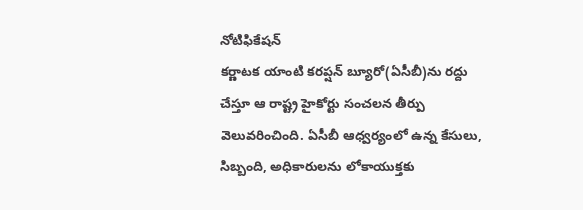నోటిఫికేషన్
కర్ణాటక యాంటి కరప్షన్ బ్యూరో(ఏసీబీ)ను రద్దు చేస్తూ ఆ రాష్ట్ర హైకోర్టు సంచలన తీర్పు వెలువరించింది. ఏసీబీ ఆధ్వర్యంలో ఉన్న కేసులు, సిబ్బంది, అధికారులను లోకాయుక్తకు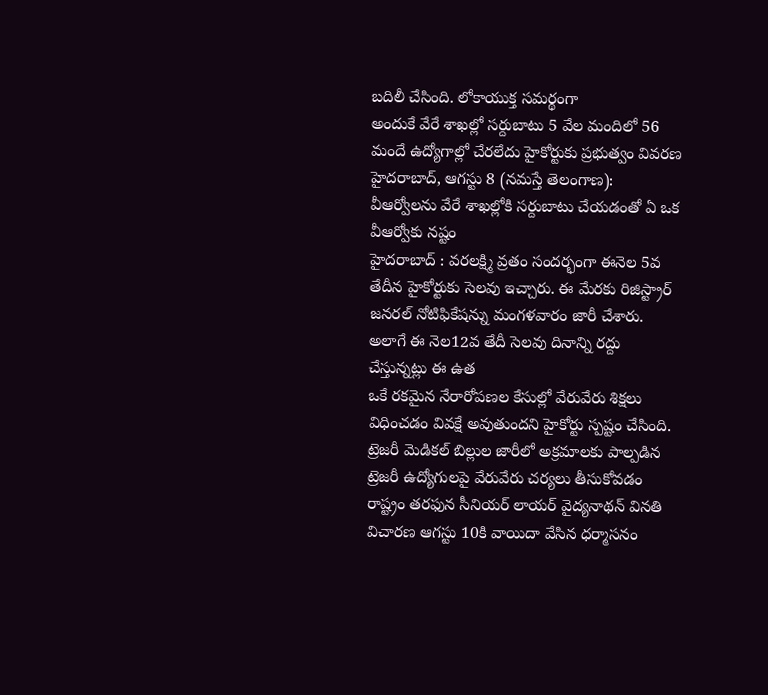బదిలీ చేసింది. లోకాయుక్త సమర్థంగా
అందుకే వేరే శాఖల్లో సర్దుబాటు 5 వేల మందిలో 56 మందే ఉద్యోగాల్లో చేరలేదు హైకోర్టుకు ప్రభుత్వం వివరణ హైదరాబాద్, ఆగస్టు 8 (నమస్తే తెలంగాణ): వీఆర్వోలను వేరే శాఖల్లోకి సర్దుబాటు చేయడంతో ఏ ఒక వీఆర్వోకు నష్టం
హైదరాబాద్ : వరలక్ష్మి వ్రతం సందర్భంగా ఈనెల 5వ తేదీన హైకోర్టుకు సెలవు ఇచ్చారు. ఈ మేరకు రిజిస్ట్రార్ జనరల్ నోటిఫికేషన్ను మంగళవారం జారీ చేశారు. అలాగే ఈ నెల12వ తేదీ సెలవు దినాన్ని రద్దు చేస్తున్నట్లు ఈ ఉత
ఒకే రకమైన నేరారోపణల కేసుల్లో వేరువేరు శిక్షలు విధించడం వివక్షే అవుతుందని హైకోర్టు స్పష్టం చేసింది. ట్రెజరీ మెడికల్ బిల్లుల జారీలో అక్రమాలకు పాల్పడిన ట్రెజరీ ఉద్యోగులపై వేరువేరు చర్యలు తీసుకోవడం
రాష్ట్రం తరఫున సీనియర్ లాయర్ వైద్యనాథన్ వినతి విచారణ ఆగస్టు 10కి వాయిదా వేసిన ధర్మాసనం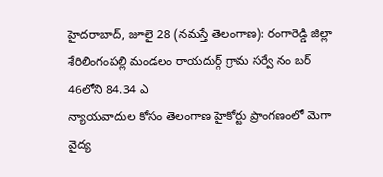హైదరాబాద్, జూలై 28 (నమస్తే తెలంగాణ): రంగారెడ్డి జిల్లా శేరిలింగంపల్లి మండలం రాయదుర్గ్ గ్రామ సర్వే నం బర్ 46లోని 84.34 ఎ
న్యాయవాదుల కోసం తెలంగాణ హైకోర్టు ప్రాంగణంలో మెగా వైద్య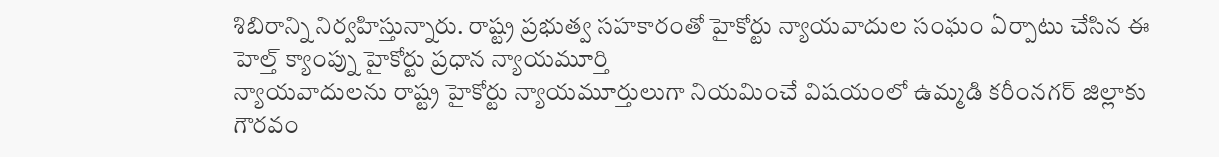శిబిరాన్ని నిర్వహిస్తున్నారు. రాష్ట్ర ప్రభుత్వ సహకారంతో హైకోర్టు న్యాయవాదుల సంఘం ఏర్పాటు చేసిన ఈ హెల్త్ క్యాంప్ను హైకోర్టు ప్రధాన న్యాయమూర్తి
న్యాయవాదులను రాష్ట్ర హైకోర్టు న్యాయమూర్తులుగా నియమించే విషయంలో ఉమ్మడి కరీంనగర్ జిల్లాకు గౌరవం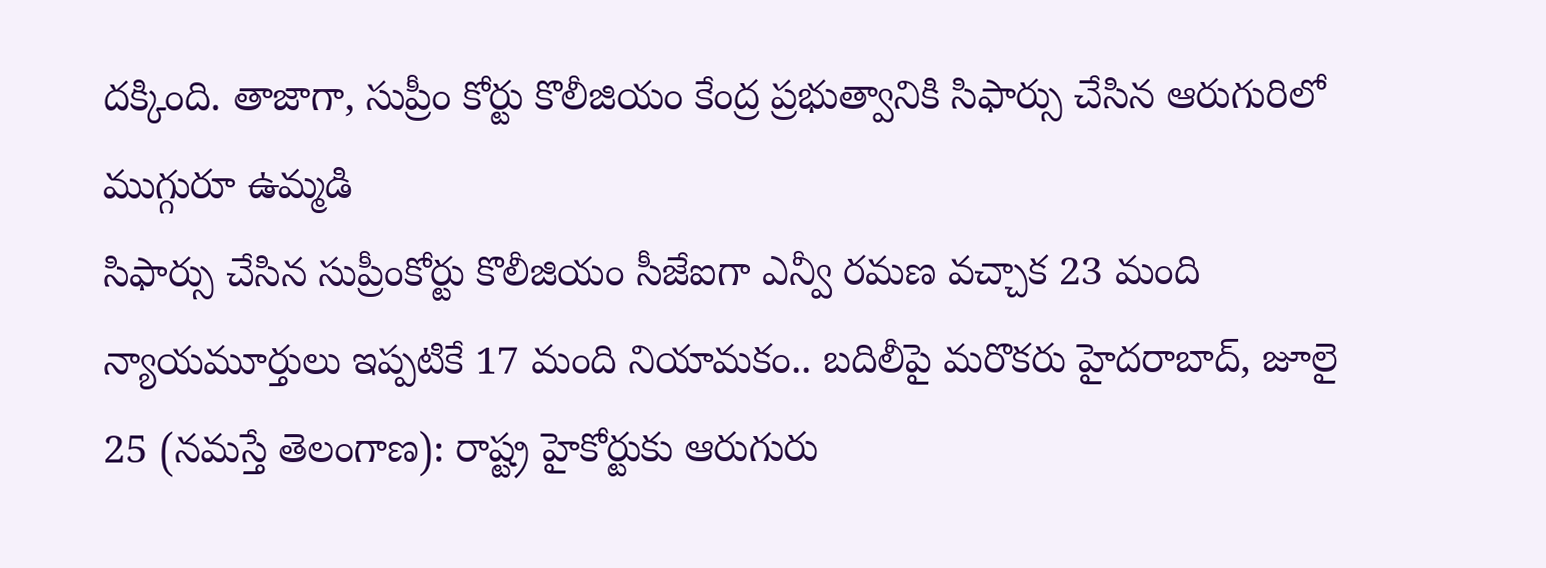దక్కింది. తాజాగా, సుప్రీం కోర్టు కొలీజియం కేంద్ర ప్రభుత్వానికి సిఫార్సు చేసిన ఆరుగురిలో ముగ్గురూ ఉమ్మడి
సిఫార్సు చేసిన సుప్రీంకోర్టు కొలీజియం సీజేఐగా ఎన్వీ రమణ వచ్చాక 23 మంది న్యాయమూర్తులు ఇప్పటికే 17 మంది నియామకం.. బదిలీపై మరొకరు హైదరాబాద్, జూలై 25 (నమస్తే తెలంగాణ): రాష్ట్ర హైకోర్టుకు ఆరుగురు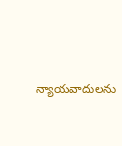న్యాయవాదులను